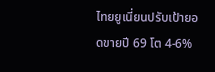ไทยยูเนี่ยนปรับเป้ายอดขายปี 69 โต 4-6%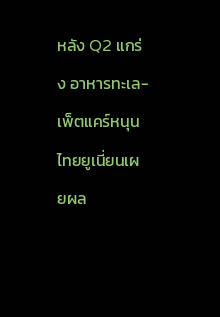หลัง Q2 แกร่ง อาหารทะเล-เพ็ตแคร์หนุน
ไทยยูเนี่ยนเผยผล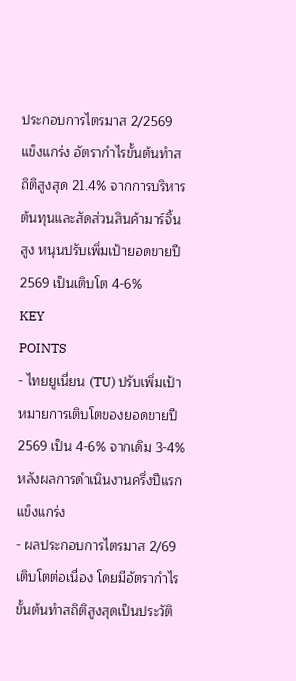ประกอบการไตรมาส 2/2569 แข็งแกร่ง อัตรากำไรขั้นต้นทำสถิติสูงสุด 21.4% จากการบริหารต้นทุนและสัดส่วนสินค้ามาร์จิ้นสูง หนุนปรับเพิ่มเป้ายอดขายปี 2569 เป็นเติบโต 4-6%
KEY
POINTS
- ไทยยูเนี่ยน (TU) ปรับเพิ่มเป้าหมายการเติบโตของยอดขายปี 2569 เป็น 4-6% จากเดิม 3-4% หลังผลการดำเนินงานครึ่งปีแรกแข็งแกร่ง
- ผลประกอบการไตรมาส 2/69 เติบโตต่อเนื่อง โดยมีอัตรากำไรขั้นต้นทำสถิติสูงสุดเป็นประวัติ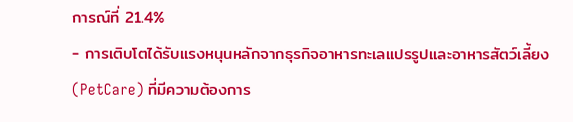การณ์ที่ 21.4%
- การเติบโตได้รับแรงหนุนหลักจากธุรกิจอาหารทะเลแปรรูปและอาหารสัตว์เลี้ยง (PetCare) ที่มีความต้องการ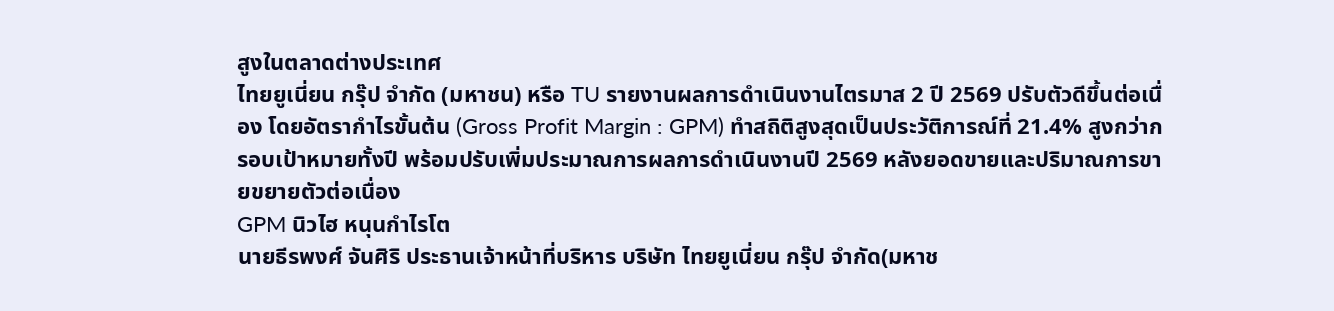สูงในตลาดต่างประเทศ
ไทยยูเนี่ยน กรุ๊ป จำกัด (มหาชน) หรือ TU รายงานผลการดำเนินงานไตรมาส 2 ปี 2569 ปรับตัวดีขึ้นต่อเนื่อง โดยอัตรากำไรขั้นต้น (Gross Profit Margin : GPM) ทำสถิติสูงสุดเป็นประวัติการณ์ที่ 21.4% สูงกว่ากรอบเป้าหมายทั้งปี พร้อมปรับเพิ่มประมาณการผลการดำเนินงานปี 2569 หลังยอดขายและปริมาณการขายขยายตัวต่อเนื่อง
GPM นิวไฮ หนุนกำไรโต
นายธีรพงศ์ จันศิริ ประธานเจ้าหน้าที่บริหาร บริษัท ไทยยูเนี่ยน กรุ๊ป จำกัด(มหาช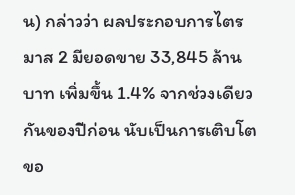น) กล่าวว่า ผลประกอบการไตรมาส 2 มียอดขาย 33,845 ล้านบาท เพิ่มขึ้น 1.4% จากช่วงเดียวกันของปีก่อน นับเป็นการเติบโตขอ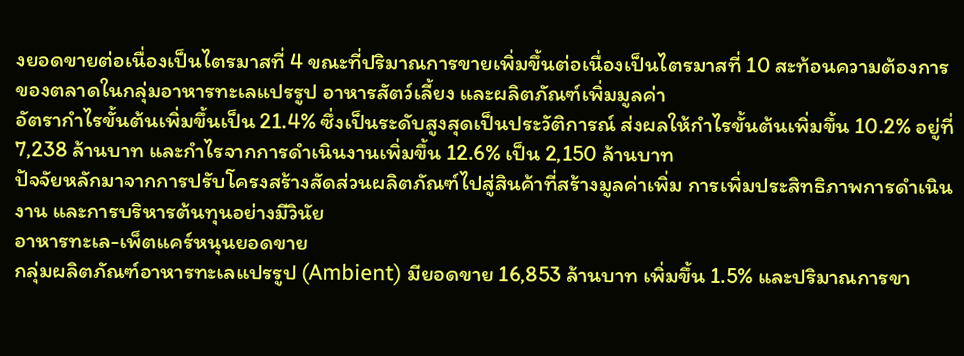งยอดขายต่อเนื่องเป็นไตรมาสที่ 4 ขณะที่ปริมาณการขายเพิ่มขึ้นต่อเนื่องเป็นไตรมาสที่ 10 สะท้อนความต้องการของตลาดในกลุ่มอาหารทะเลแปรรูป อาหารสัตว์เลี้ยง และผลิตภัณฑ์เพิ่มมูลค่า
อัตรากำไรขั้นต้นเพิ่มขึ้นเป็น 21.4% ซึ่งเป็นระดับสูงสุดเป็นประวัติการณ์ ส่งผลให้กำไรขั้นต้นเพิ่มขึ้น 10.2% อยู่ที่ 7,238 ล้านบาท และกำไรจากการดำเนินงานเพิ่มขึ้น 12.6% เป็น 2,150 ล้านบาท
ปัจจัยหลักมาจากการปรับโครงสร้างสัดส่วนผลิตภัณฑ์ไปสู่สินค้าที่สร้างมูลค่าเพิ่ม การเพิ่มประสิทธิภาพการดำเนินงาน และการบริหารต้นทุนอย่างมีวินัย
อาหารทะเล-เพ็ตแคร์หนุนยอดขาย
กลุ่มผลิตภัณฑ์อาหารทะเลแปรรูป (Ambient) มียอดขาย 16,853 ล้านบาท เพิ่มขึ้น 1.5% และปริมาณการขา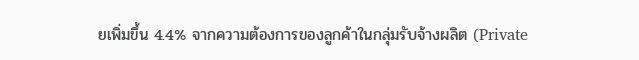ยเพิ่มขึ้น 4.4% จากความต้องการของลูกค้าในกลุ่มรับจ้างผลิต (Private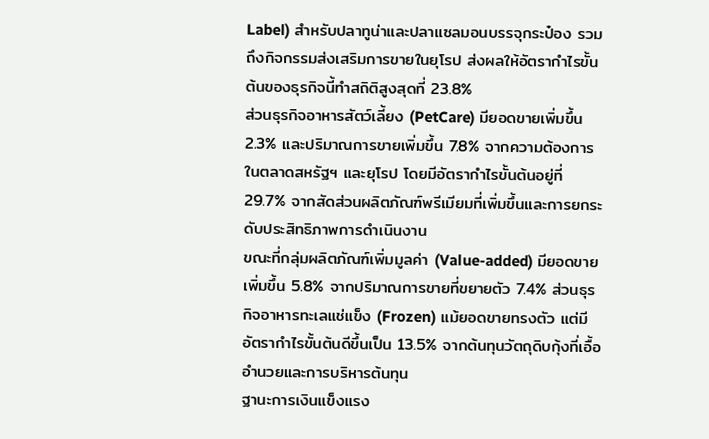Label) สำหรับปลาทูน่าและปลาแซลมอนบรรจุกระป๋อง รวมถึงกิจกรรมส่งเสริมการขายในยุโรป ส่งผลให้อัตรากำไรขั้นต้นของธุรกิจนี้ทำสถิติสูงสุดที่ 23.8%
ส่วนธุรกิจอาหารสัตว์เลี้ยง (PetCare) มียอดขายเพิ่มขึ้น 2.3% และปริมาณการขายเพิ่มขึ้น 7.8% จากความต้องการในตลาดสหรัฐฯ และยุโรป โดยมีอัตรากำไรขั้นต้นอยู่ที่ 29.7% จากสัดส่วนผลิตภัณฑ์พรีเมียมที่เพิ่มขึ้นและการยกระดับประสิทธิภาพการดำเนินงาน
ขณะที่กลุ่มผลิตภัณฑ์เพิ่มมูลค่า (Value-added) มียอดขายเพิ่มขึ้น 5.8% จากปริมาณการขายที่ขยายตัว 7.4% ส่วนธุรกิจอาหารทะเลแช่แข็ง (Frozen) แม้ยอดขายทรงตัว แต่มีอัตรากำไรขั้นต้นดีขึ้นเป็น 13.5% จากต้นทุนวัตถุดิบกุ้งที่เอื้ออำนวยและการบริหารต้นทุน
ฐานะการเงินแข็งแรง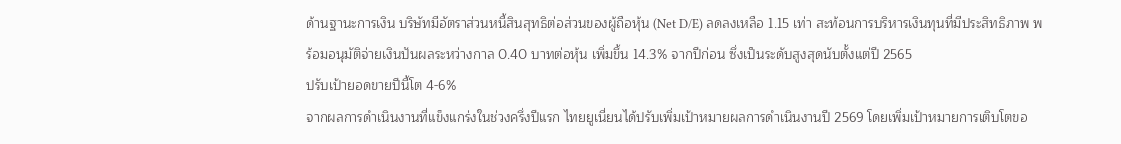ด้านฐานะการเงิน บริษัทมีอัตราส่วนหนี้สินสุทธิต่อส่วนของผู้ถือหุ้น (Net D/E) ลดลงเหลือ 1.15 เท่า สะท้อนการบริหารเงินทุนที่มีประสิทธิภาพ พร้อมอนุมัติจ่ายเงินปันผลระหว่างกาล 0.40 บาทต่อหุ้น เพิ่มขึ้น 14.3% จากปีก่อน ซึ่งเป็นระดับสูงสุดนับตั้งแต่ปี 2565
ปรับเป้ายอดขายปีนี้โต 4-6%
จากผลการดำเนินงานที่แข็งแกร่งในช่วงครึ่งปีแรก ไทยยูเนี่ยนได้ปรับเพิ่มเป้าหมายผลการดำเนินงานปี 2569 โดยเพิ่มเป้าหมายการเติบโตขอ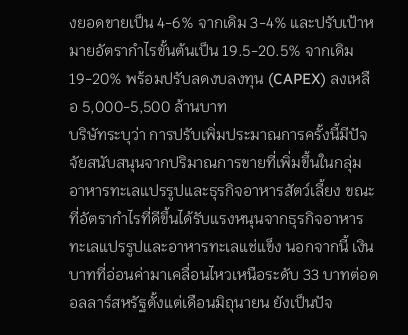งยอดขายเป็น 4-6% จากเดิม 3-4% และปรับเป้าหมายอัตรากำไรขั้นต้นเป็น 19.5-20.5% จากเดิม 19-20% พร้อมปรับลดงบลงทุน (CAPEX) ลงเหลือ 5,000-5,500 ล้านบาท
บริษัทระบุว่า การปรับเพิ่มประมาณการครั้งนี้มีปัจจัยสนับสนุนจากปริมาณการขายที่เพิ่มขึ้นในกลุ่มอาหารทะเลแปรรูปและธุรกิจอาหารสัตว์เลี้ยง ขณะที่อัตรากำไรที่ดีขึ้นได้รับแรงหนุนจากธุรกิจอาหารทะเลแปรรูปและอาหารทะเลแช่แข็ง นอกจากนี้ เงินบาทที่อ่อนค่ามาเคลื่อนไหวเหนือระดับ 33 บาทต่อดอลลาร์สหรัฐตั้งแต่เดือนมิถุนายน ยังเป็นปัจ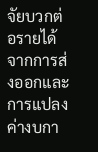จัยบวกต่อรายได้จากการส่งออกและการแปลงค่างบกา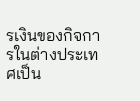รเงินของกิจการในต่างประเทศเป็น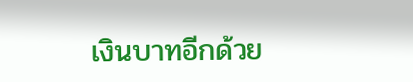เงินบาทอีกด้วย